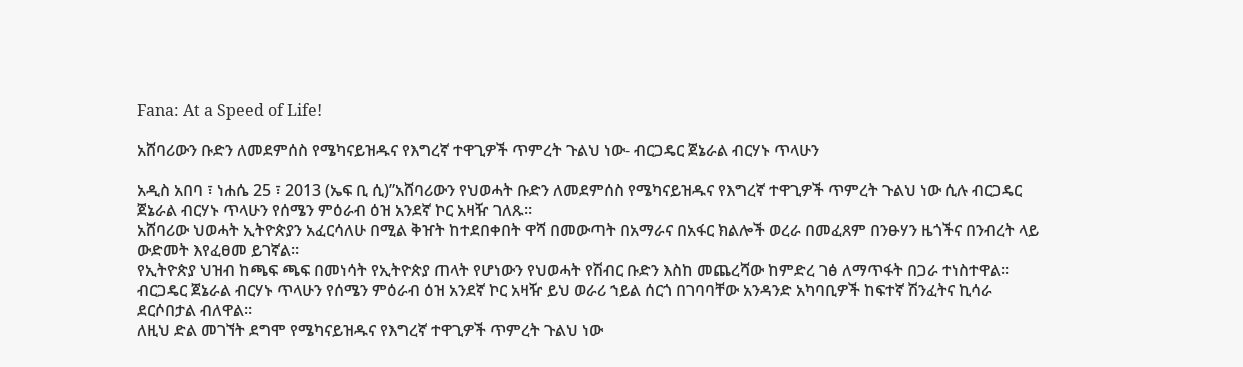Fana: At a Speed of Life!

አሸባሪውን ቡድን ለመደምሰስ የሜካናይዝዱና የእግረኛ ተዋጊዎች ጥምረት ጉልህ ነው- ብርጋዴር ጀኔራል ብርሃኑ ጥላሁን

አዲስ አበባ ፣ ነሐሴ 25 ፣ 2013 (ኤፍ ቢ ሲ)”አሸባሪውን የህወሓት ቡድን ለመደምሰስ የሜካናይዝዱና የእግረኛ ተዋጊዎች ጥምረት ጉልህ ነው ሲሉ ብርጋዴር ጀኔራል ብርሃኑ ጥላሁን የሰሜን ምዕራብ ዕዝ አንደኛ ኮር አዛዥ ገለጹ።
አሸባሪው ህወሓት ኢትዮጵያን አፈርሳለሁ በሚል ቅዠት ከተደበቀበት ዋሻ በመውጣት በአማራና በአፋር ክልሎች ወረራ በመፈጸም በንፁሃን ዜጎችና በንብረት ላይ ውድመት እየፈፀመ ይገኛል።
የኢትዮጵያ ህዝብ ከጫፍ ጫፍ በመነሳት የኢትዮጵያ ጠላት የሆነውን የህወሓት የሽብር ቡድን እስከ መጨረሻው ከምድረ ገፅ ለማጥፋት በጋራ ተነስተዋል።
ብርጋዴር ጀኔራል ብርሃኑ ጥላሁን የሰሜን ምዕራብ ዕዝ አንደኛ ኮር አዛዥ ይህ ወራሪ ኀይል ሰርጎ በገባባቸው አንዳንድ አካባቢዎች ከፍተኛ ሽንፈትና ኪሳራ ደርሶበታል ብለዋል።
ለዚህ ድል መገኘት ደግሞ የሜካናይዝዱና የእግረኛ ተዋጊዎች ጥምረት ጉልህ ነው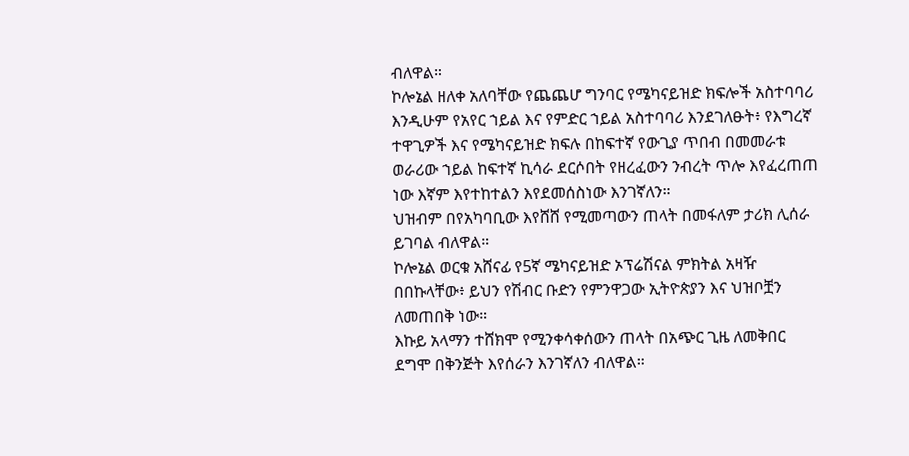ብለዋል።
ኮሎኔል ዘለቀ አለባቸው የጨጨሆ ግንባር የሜካናይዝድ ክፍሎች አስተባባሪ እንዲሁም የአየር ኀይል እና የምድር ኀይል አስተባባሪ እንደገለፁት፥ የእግረኛ ተዋጊዎች እና የሜካናይዝድ ክፍሉ በከፍተኛ የውጊያ ጥበብ በመመራቱ ወራሪው ኀይል ከፍተኛ ኪሳራ ደርሶበት የዘረፈውን ንብረት ጥሎ እየፈረጠጠ ነው እኛም እየተከተልን እየደመሰስነው እንገኛለን።
ህዝብም በየአካባቢው እየሸሸ የሚመጣውን ጠላት በመፋለም ታሪክ ሊሰራ ይገባል ብለዋል።
ኮሎኔል ወርቁ አሸናፊ የ5ኛ ሜካናይዝድ ኦፕሬሽናል ምክትል አዛዥ በበኩላቸው፥ ይህን የሽብር ቡድን የምንዋጋው ኢትዮጵያን እና ህዝቦቿን ለመጠበቅ ነው።
እኩይ አላማን ተሸክሞ የሚንቀሳቀሰውን ጠላት በአጭር ጊዜ ለመቅበር ደግሞ በቅንጅት እየሰራን እንገኛለን ብለዋል።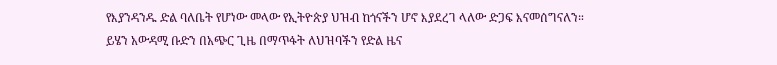የእያንዳንዱ ድል ባለቤት የሆነው መላው የኢትዮጵያ ህዝብ ከጎናችን ሆኖ እያደረገ ላለው ድጋፍ እናመሰግናለን።
ይሄን አውዳሚ ቡድን በአጭር ጊዜ በማጥፋት ለህዝባችን የድል ዜና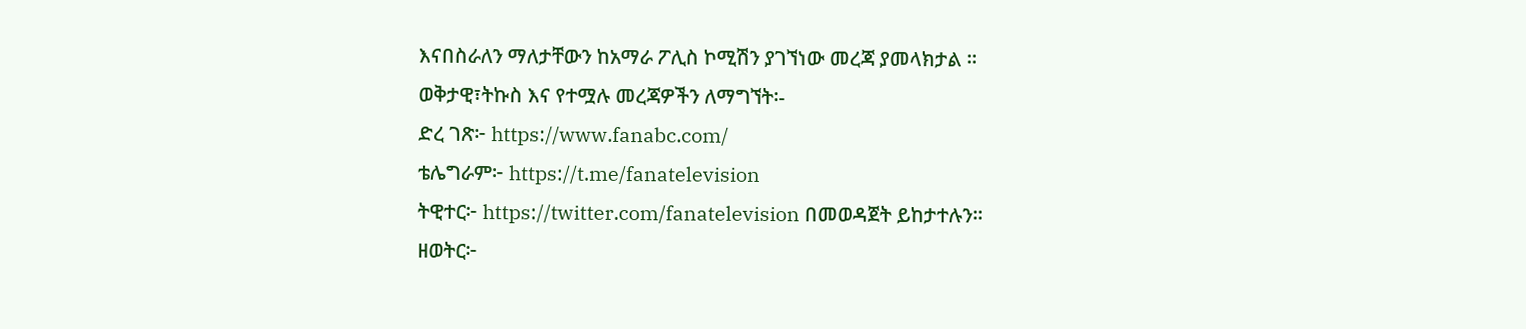እናበስራለን ማለታቸውን ከአማራ ፖሊስ ኮሚሽን ያገኘነው መረጃ ያመላክታል ።
ወቅታዊ፣ትኩስ እና የተሟሉ መረጃዎችን ለማግኘት፡-
ድረ ገጽ፦ https://www.fanabc.com/
ቴሌግራም፦ https://t.me/fanatelevision
ትዊተር፦ https://twitter.com/fanatelevision በመወዳጀት ይከታተሉን፡፡
ዘወትር፦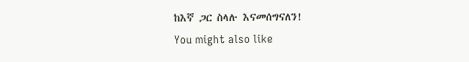ከእኛ ጋር ስላሉ እናመሰግናለን!
You might also like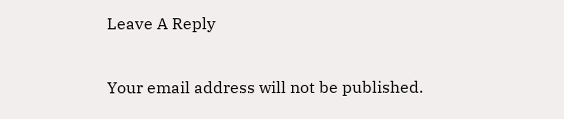Leave A Reply

Your email address will not be published.